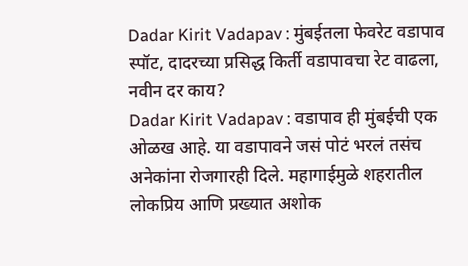Dadar Kirit Vadapav : मुंबईतला फेवरेट वडापाव स्पॉट, दादरच्या प्रसिद्ध किर्ती वडापावचा रेट वाढला, नवीन दर काय?
Dadar Kirit Vadapav : वडापाव ही मुंबईची एक ओळख आहे. या वडापावने जसं पोटं भरलं तसंच अनेकांना रोजगारही दिले. महागाईमुळे शहरातील लोकप्रिय आणि प्रख्यात अशोक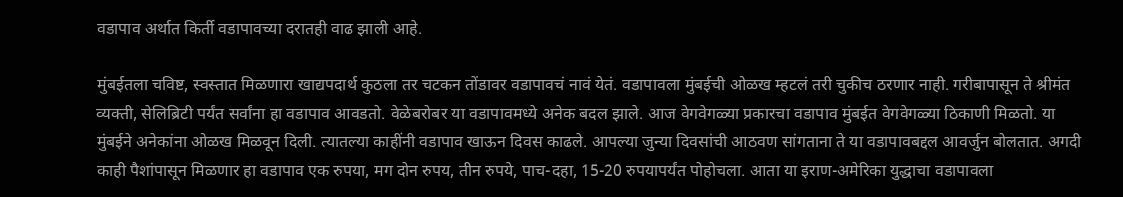वडापाव अर्थात किर्ती वडापावच्या दरातही वाढ झाली आहे.

मुंबईतला चविष्ट, स्वस्तात मिळणारा खाद्यपदार्थ कुठला तर चटकन तोंडावर वडापावचं नावं येतं. वडापावला मुंबईची ओळख म्हटलं तरी चुकीच ठरणार नाही. गरीबापासून ते श्रीमंत व्यक्ती, सेलिब्रिटी पर्यंत सर्वांना हा वडापाव आवडतो. वेळेबरोबर या वडापावमध्ये अनेक बदल झाले. आज वेगवेगळ्या प्रकारचा वडापाव मुंबईत वेगवेगळ्या ठिकाणी मिळतो. या मुंबईने अनेकांना ओळख मिळवून दिली. त्यातल्या काहींनी वडापाव खाऊन दिवस काढले. आपल्या जुन्या दिवसांची आठवण सांगताना ते या वडापावबद्दल आवर्जुन बोलतात. अगदी काही पैशांपासून मिळणार हा वडापाव एक रुपया, मग दोन रुपय, तीन रुपये, पाच-दहा, 15-20 रुपयापर्यंत पोहोचला. आता या इराण-अमेरिका युद्धाचा वडापावला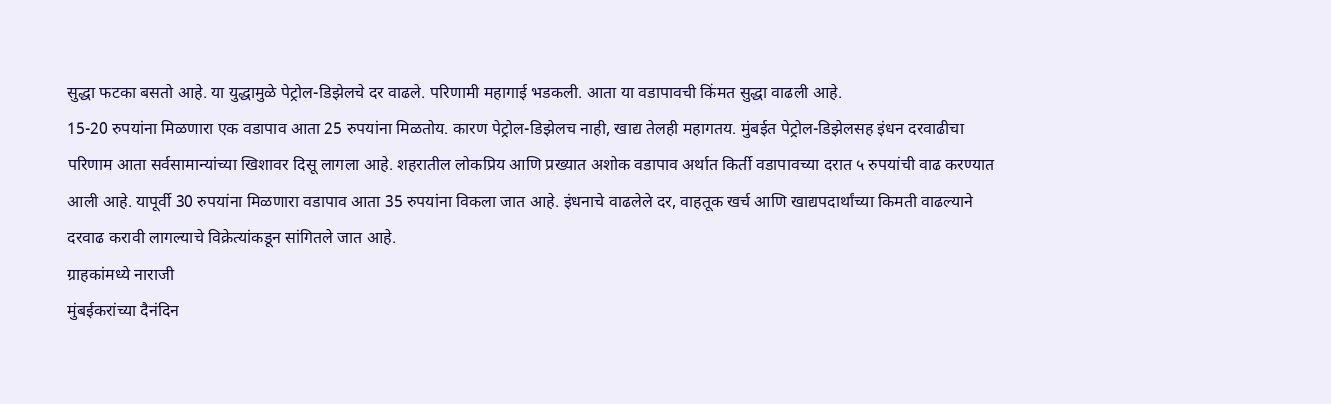सुद्धा फटका बसतो आहे. या युद्धामुळे पेट्रोल-डिझेलचे दर वाढले. परिणामी महागाई भडकली. आता या वडापावची किंमत सुद्धा वाढली आहे.
15-20 रुपयांना मिळणारा एक वडापाव आता 25 रुपयांना मिळतोय. कारण पेट्रोल-डिझेलच नाही, खाद्य तेलही महागतय. मुंबईत पेट्रोल-डिझेलसह इंधन दरवाढीचा परिणाम आता सर्वसामान्यांच्या खिशावर दिसू लागला आहे. शहरातील लोकप्रिय आणि प्रख्यात अशोक वडापाव अर्थात किर्ती वडापावच्या दरात ५ रुपयांची वाढ करण्यात आली आहे. यापूर्वी 30 रुपयांना मिळणारा वडापाव आता 35 रुपयांना विकला जात आहे. इंधनाचे वाढलेले दर, वाहतूक खर्च आणि खाद्यपदार्थांच्या किमती वाढल्याने दरवाढ करावी लागल्याचे विक्रेत्यांकडून सांगितले जात आहे.
ग्राहकांमध्ये नाराजी
मुंबईकरांच्या दैनंदिन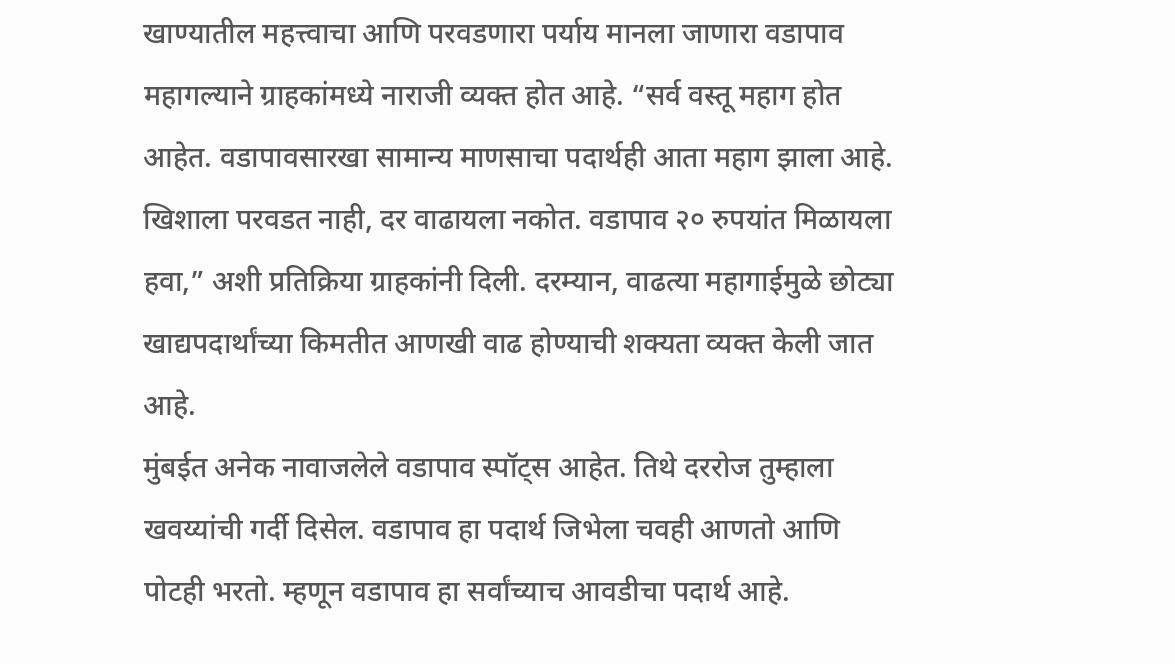खाण्यातील महत्त्वाचा आणि परवडणारा पर्याय मानला जाणारा वडापाव महागल्याने ग्राहकांमध्ये नाराजी व्यक्त होत आहे. “सर्व वस्तू महाग होत आहेत. वडापावसारखा सामान्य माणसाचा पदार्थही आता महाग झाला आहे. खिशाला परवडत नाही, दर वाढायला नकोत. वडापाव २० रुपयांत मिळायला हवा,” अशी प्रतिक्रिया ग्राहकांनी दिली. दरम्यान, वाढत्या महागाईमुळे छोट्या खाद्यपदार्थांच्या किमतीत आणखी वाढ होण्याची शक्यता व्यक्त केली जात आहे.
मुंबईत अनेक नावाजलेले वडापाव स्पॉट्स आहेत. तिथे दररोज तुम्हाला खवय्यांची गर्दी दिसेल. वडापाव हा पदार्थ जिभेला चवही आणतो आणि पोटही भरतो. म्हणून वडापाव हा सर्वांच्याच आवडीचा पदार्थ आहे.